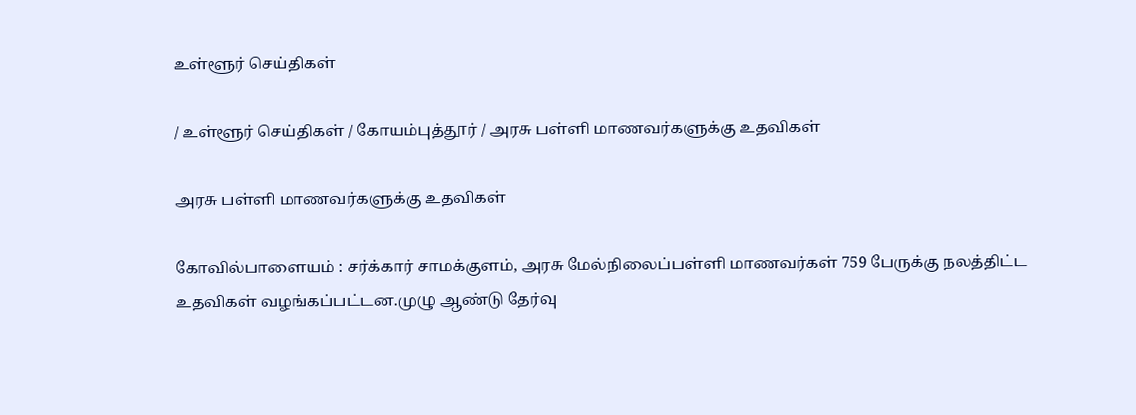உள்ளூர் செய்திகள்

/ உள்ளூர் செய்திகள் / கோயம்புத்தூர் / அரசு பள்ளி மாணவர்களுக்கு உதவிகள்

அரசு பள்ளி மாணவர்களுக்கு உதவிகள்

கோவில்பாளையம் : சர்க்கார் சாமக்குளம், அரசு மேல்நிலைப்பள்ளி மாணவர்கள் 759 பேருக்கு நலத்திட்ட உதவிகள் வழங்கப்பட்டன.முழு ஆண்டு தேர்வு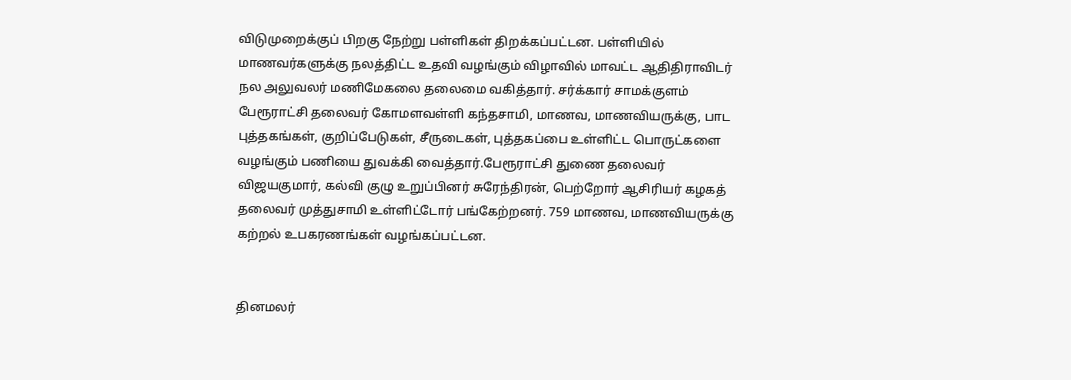விடுமுறைக்குப் பிறகு நேற்று பள்ளிகள் திறக்கப்பட்டன. பள்ளியில் மாணவர்களுக்கு நலத்திட்ட உதவி வழங்கும் விழாவில் மாவட்ட ஆதிதிராவிடர் நல அலுவலர் மணிமேகலை தலைமை வகித்தார். சர்க்கார் சாமக்குளம் பேரூராட்சி தலைவர் கோமளவள்ளி கந்தசாமி, மாணவ, மாணவியருக்கு, பாட புத்தகங்கள், குறிப்பேடுகள், சீருடைகள், புத்தகப்பை உள்ளிட்ட பொருட்களை வழங்கும் பணியை துவக்கி வைத்தார்.பேரூராட்சி துணை தலைவர் விஜயகுமார், கல்வி குழு உறுப்பினர் சுரேந்திரன், பெற்றோர் ஆசிரியர் கழகத் தலைவர் முத்துசாமி உள்ளிட்டோர் பங்கேற்றனர். 759 மாணவ, மாணவியருக்கு கற்றல் உபகரணங்கள் வழங்கப்பட்டன.


தினமலர்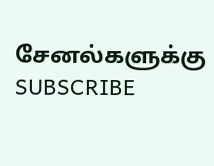சேனல்களுக்கு SUBSCRIBE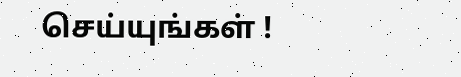செய்யுங்கள் !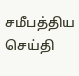சமீபத்திய செய்தி